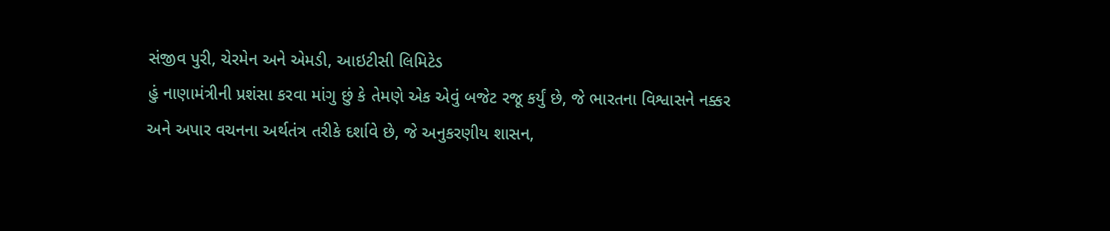સંજીવ પુરી, ચેરમેન અને એમડી, આઇટીસી લિમિટેડ
હું નાણામંત્રીની પ્રશંસા કરવા માંગુ છું કે તેમણે એક એવું બજેટ રજૂ કર્યું છે, જે ભારતના વિશ્વાસને નક્કર અને અપાર વચનના અર્થતંત્ર તરીકે દર્શાવે છે, જે અનુકરણીય શાસન,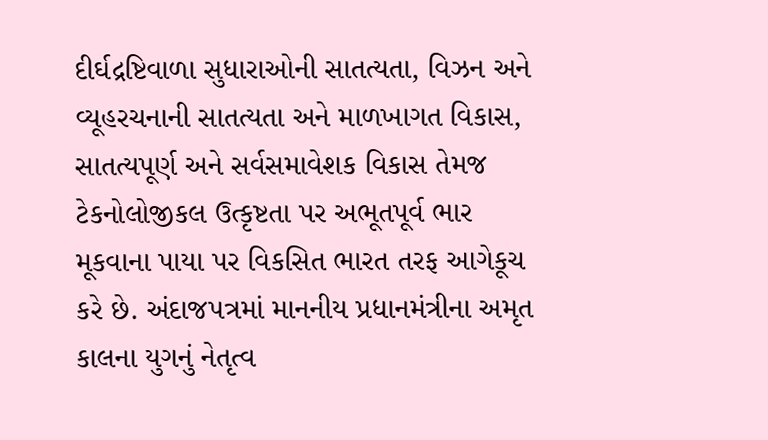દીર્ઘદ્રષ્ટિવાળા સુધારાઓની સાતત્યતા, વિઝન અને વ્યૂહરચનાની સાતત્યતા અને માળખાગત વિકાસ, સાતત્યપૂર્ણ અને સર્વસમાવેશક વિકાસ તેમજ ટેકનોલોજીકલ ઉત્કૃષ્ટતા પર અભૂતપૂર્વ ભાર મૂકવાના પાયા પર વિકસિત ભારત તરફ આગેકૂચ કરે છે. અંદાજપત્રમાં માનનીય પ્રધાનમંત્રીના અમૃત કાલના યુગનું નેતૃત્વ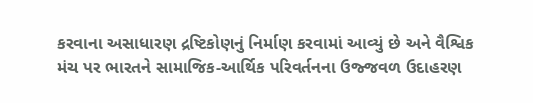કરવાના અસાધારણ દ્રષ્ટિકોણનું નિર્માણ કરવામાં આવ્યું છે અને વૈશ્વિક મંચ પર ભારતને સામાજિક-આર્થિક પરિવર્તનના ઉજ્જવળ ઉદાહરણ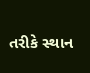તરીકે સ્થાન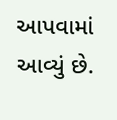આપવામાં આવ્યું છે.